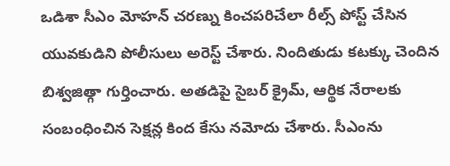ఒడిశా సీఎం మోహన్ చరణ్ను కించపరిచేలా రీల్స్ పోస్ట్ చేసిన యువకుడిని పోలీసులు అరెస్ట్ చేశారు. నిందితుడు కటక్కు చెందిన బిశ్వజిత్గా గుర్తించారు. అతడిపై సైబర్ క్రైమ్, ఆర్థిక నేరాలకు సంబంధించిన సెక్షన్ల కింద కేసు నమోదు చేశారు. సీఎంను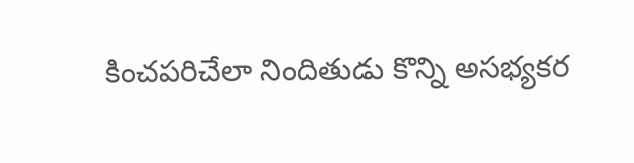కించపరిచేలా నిందితుడు కొన్ని అసభ్యకర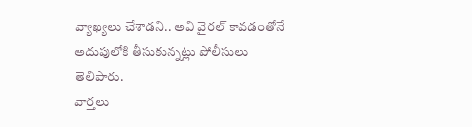వ్యాఖ్యలు చేశాడని.. అవి వైరల్ కావడంతోనే అదుపులోకి తీసుకున్నట్లు పోలీసులు తెలిపారు.
వార్తలు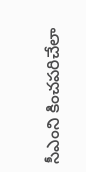సీఎంని కించపరిచేలా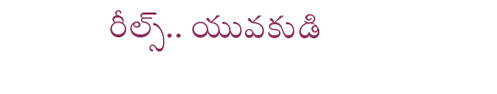రీల్స్.. యువకుడి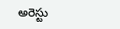అరెస్టు